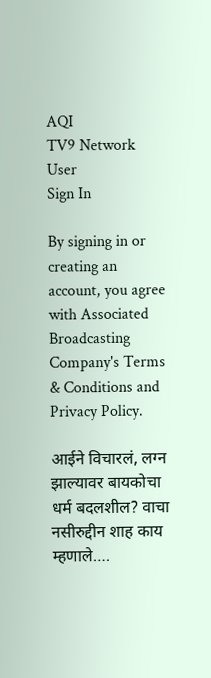AQI
TV9 Network
User
Sign In

By signing in or creating an account, you agree with Associated Broadcasting Company's Terms & Conditions and Privacy Policy.

आईने विचारलं, लग्न झाल्यावर बायकोचा धर्म बदलशील? वाचा नसीरुद्दीन शाह काय म्हणाले….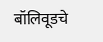बॉलिवूडचे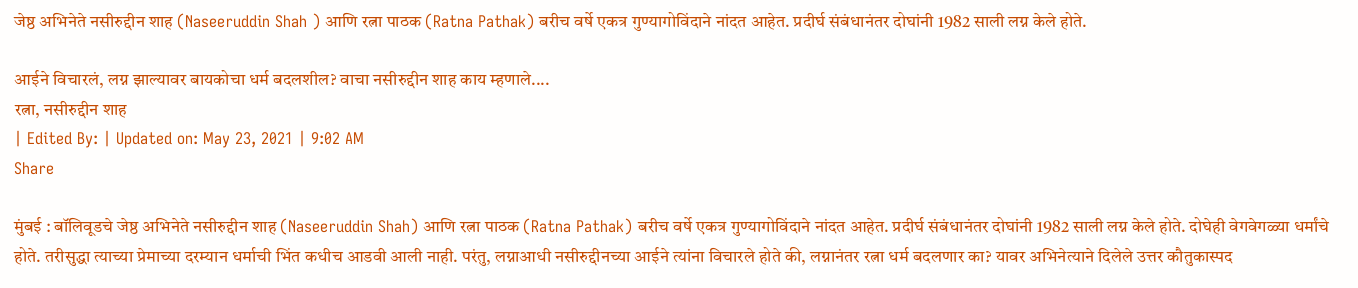जेष्ठ अभिनेते नसीरुद्दीन शाह (Naseeruddin Shah ) आणि रत्ना पाठक (Ratna Pathak) बरीच वर्षे एकत्र गुण्यागोविंदाने नांदत आहेत. प्रदीर्घ संबंधानंतर दोघांनी 1982 साली लग्न केले होते.

आईने विचारलं, लग्न झाल्यावर बायकोचा धर्म बदलशील? वाचा नसीरुद्दीन शाह काय म्हणाले....
रत्ना, नसीरुद्दीन शाह
| Edited By: | Updated on: May 23, 2021 | 9:02 AM
Share

मुंबई : बॉलिवूडचे जेष्ठ अभिनेते नसीरुद्दीन शाह (Naseeruddin Shah) आणि रत्ना पाठक (Ratna Pathak) बरीच वर्षे एकत्र गुण्यागोविंदाने नांदत आहेत. प्रदीर्घ संबंधानंतर दोघांनी 1982 साली लग्न केले होते. दोघेही वेगवेगळ्या धर्मांचे होते. तरीसुद्धा त्याच्या प्रेमाच्या दरम्यान धर्माची भिंत कधीच आडवी आली नाही. परंतु, लग्नाआधी नसीरुद्दीनच्या आईने त्यांना विचारले होते की, लग्नानंतर रत्ना धर्म बदलणार का? यावर अभिनेत्याने दिलेले उत्तर कौतुकास्पद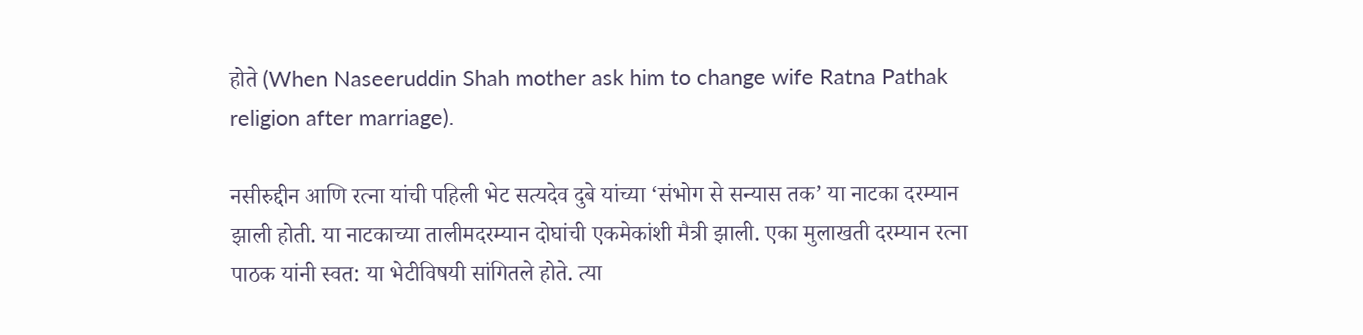होते (When Naseeruddin Shah mother ask him to change wife Ratna Pathak religion after marriage).

नसीरुद्दीन आणि रत्ना यांची पहिली भेट सत्यदेव दुबे यांच्या ‘संभोग से सन्यास तक’ या नाटका दरम्यान झाली होती. या नाटकाच्या तालीमदरम्यान दोघांची एकमेकांशी मैत्री झाली. एका मुलाखती दरम्यान रत्ना पाठक यांनी स्वत: या भेटीविषयी सांगितले होते. त्या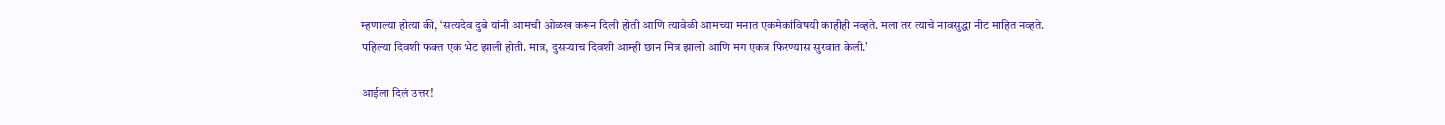म्हणाल्या होत्या की, ‘सत्यदेव दुबे यांनी आमची ओळख करून दिली होती आणि त्यावेळी आमच्या मनात एकमेकांविषयी काहीही नव्हते. मला तर त्याचे नावसुद्धा नीट माहित नव्हते. पहिल्या दिवशी फक्त एक भेट झाली होती. मात्र, दुसर्‍याच दिवशी आम्ही छान मित्र झालो आणि मग एकत्र फिरण्यास सुरवात केली.’

आईला दिलं उत्तर!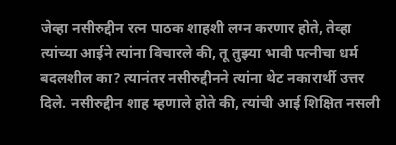जेव्हा नसीरुद्दीन रत्न पाठक शाहशी लग्न करणार होते, तेव्हा त्यांच्या आईने त्यांना विचारले की, तू तुझ्या भावी पत्नीचा धर्म बदलशील का? त्यानंतर नसीरुद्दीनने त्यांना थेट नकारार्थी उत्तर दिले. नसीरुद्दीन शाह म्हणाले होते की, त्यांची आई शिक्षित नसली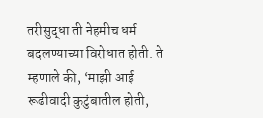तरीसुद्धा ती नेहमीच धर्म बदलण्याच्या विरोधात होती. ते म्हणाले की, ‘माझी आई रूढीवादी कुटुंबातील होती,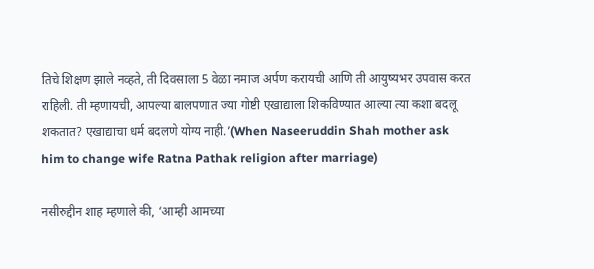तिचे शिक्षण झाले नव्हते, ती दिवसाला 5 वेळा नमाज अर्पण करायची आणि ती आयुष्यभर उपवास करत राहिली. ती म्हणायची, आपल्या बालपणात ज्या गोष्टी एखाद्याला शिकविण्यात आल्या त्या कशा बदलू शकतात? एखाद्याचा धर्म बदलणे योग्य नाही.’(When Naseeruddin Shah mother ask him to change wife Ratna Pathak religion after marriage)

नसीरुद्दीन शाह म्हणाले की, ‘आम्ही आमच्या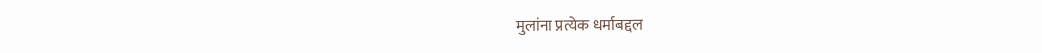मुलांना प्रत्येक धर्माबद्दल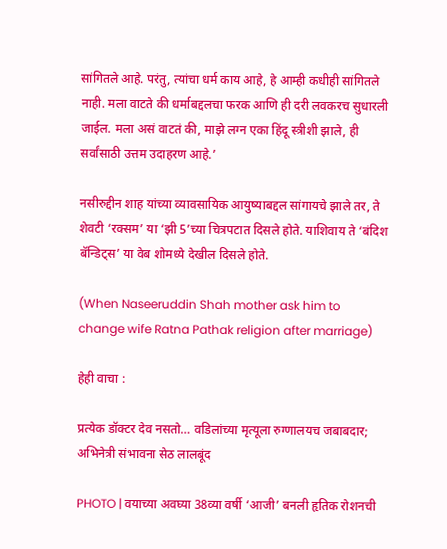सांगितले आहे. परंतु, त्यांचा धर्म काय आहे, हे आम्ही कधीही सांगितले नाही. मला वाटते की धर्माबद्दलचा फरक आणि ही दरी लवकरच सुधारली जाईल. मला असं वाटतं की, माझे लग्न एका हिंदू स्त्रीशी झाले, ही सर्वांसाठी उत्तम उदाहरण आहे.’

नसीरुद्दीन शाह यांच्या व्यावसायिक आयुष्याबद्दल सांगायचे झाले तर, ते शेवटी ‘रक्सम’ या ‘झी 5’च्या चित्रपटात दिसले होते. याशिवाय ते ‘बंदिश बॅन्डिट्स’ या वेब शोमध्ये देखील दिसले होते.

(When Naseeruddin Shah mother ask him to change wife Ratna Pathak religion after marriage)

हेही वाचा :

प्रत्येक डॉक्टर देव नसतो… वडिलांच्या मृत्यूला रुग्णालयच जबाबदार; अभिनेत्री संभावना सेठ लालबूंद

PHOTO | वयाच्या अवघ्या 38व्या वर्षी ‘आजी’ बनली हृतिक रोशनची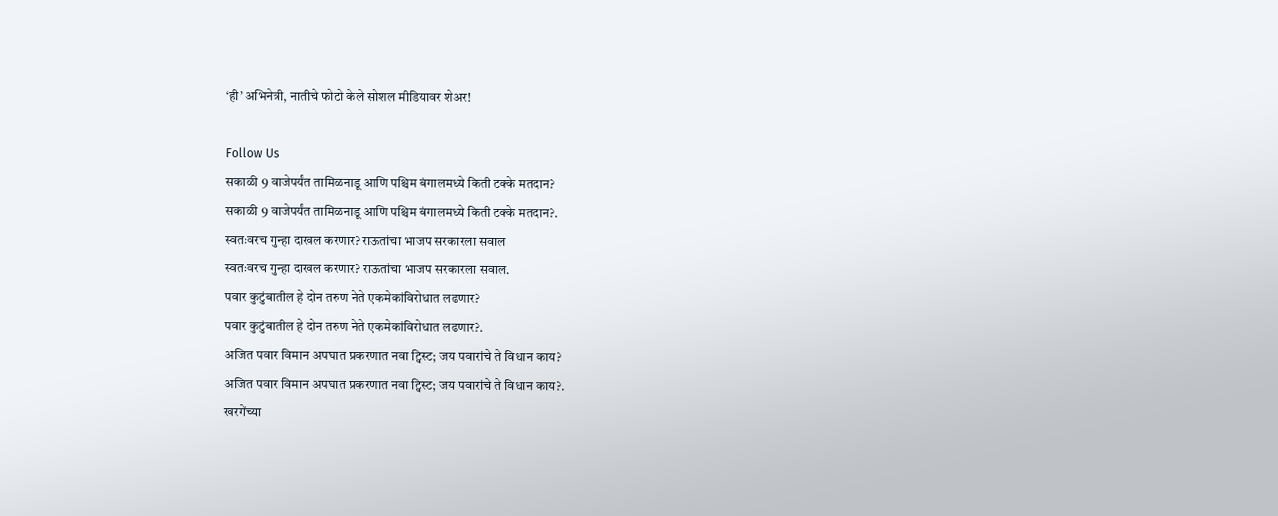‘ही’ अभिनेत्री, नातीचे फोटो केले सोशल मीडियावर शेअर!

Follow Us
सकाळी 9 वाजेपर्यंत तामिळनाडू आणि पश्चिम बंगालमध्ये किती टक्के मतदान?
सकाळी 9 वाजेपर्यंत तामिळनाडू आणि पश्चिम बंगालमध्ये किती टक्के मतदान?.
स्वतःवरच गुन्हा दाखल करणार? राऊतांचा भाजप सरकारला सवाल
स्वतःवरच गुन्हा दाखल करणार? राऊतांचा भाजप सरकारला सवाल.
पवार कुटुंबातील हे दोन तरुण नेते एकमेकांविरोधात लढणार?
पवार कुटुंबातील हे दोन तरुण नेते एकमेकांविरोधात लढणार?.
अजित पवार विमान अपघात प्रकरणात नवा ट्विस्ट; जय पवारांचे ते विधान काय?
अजित पवार विमान अपघात प्रकरणात नवा ट्विस्ट; जय पवारांचे ते विधान काय?.
खरगेंच्या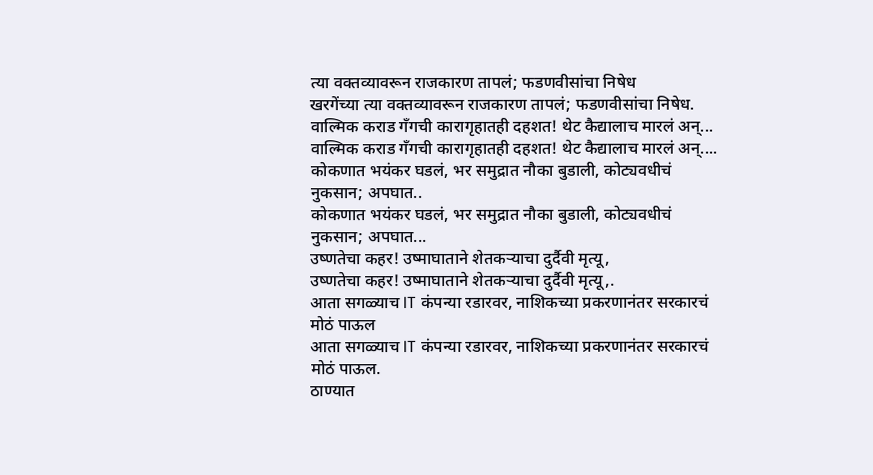त्या वक्तव्यावरून राजकारण तापलं; फडणवीसांचा निषेध
खरगेंच्या त्या वक्तव्यावरून राजकारण तापलं; फडणवीसांचा निषेध.
वाल्मिक कराड गँगची कारागृहातही दहशत! थेट कैद्यालाच मारलं अन्...
वाल्मिक कराड गँगची कारागृहातही दहशत! थेट कैद्यालाच मारलं अन्....
कोकणात भयंकर घडलं, भर समुद्रात नौका बुडाली, कोट्यवधीचं नुकसान; अपघात..
कोकणात भयंकर घडलं, भर समुद्रात नौका बुडाली, कोट्यवधीचं नुकसान; अपघात...
उष्णतेचा कहर! उष्माघाताने शेतकऱ्याचा दुर्दैवी मृत्यू,
उष्णतेचा कहर! उष्माघाताने शेतकऱ्याचा दुर्दैवी मृत्यू,.
आता सगळ्याच IT कंपन्या रडारवर, नाशिकच्या प्रकरणानंतर सरकारचं मोठं पाऊल
आता सगळ्याच IT कंपन्या रडारवर, नाशिकच्या प्रकरणानंतर सरकारचं मोठं पाऊल.
ठाण्यात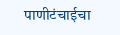पाणीटंचाईचा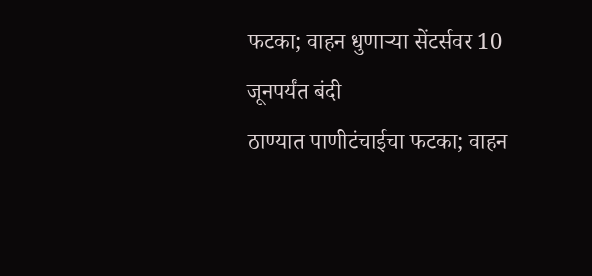फटका; वाहन धुणाऱ्या सेंटर्सवर 10 जूनपर्यंत बंदी
ठाण्यात पाणीटंचाईचा फटका; वाहन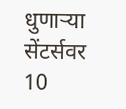धुणाऱ्या सेंटर्सवर 10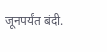जूनपर्यंत बंदी.